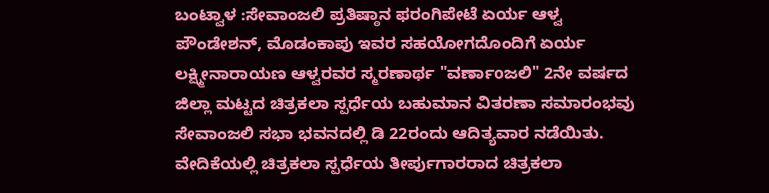ಬಂಟ್ವಾಳ :ಸೇವಾಂಜಲಿ ಪ್ರತಿಷ್ಠಾನ ಫರಂಗಿಪೇಟೆ ಏರ್ಯ ಆಳ್ವ ಪೌಂಡೇಶನ್, ಮೊಡಂಕಾಪು ಇವರ ಸಹಯೋಗದೊಂದಿಗೆ ಏರ್ಯ ಲಕ್ಷ್ಮೀನಾರಾಯಣ ಆಳ್ವರವರ ಸ್ಮರಣಾರ್ಥ "ವರ್ಣಾoಜಲಿ" 2ನೇ ವರ್ಷದ ಜಿಲ್ಲಾ ಮಟ್ಟದ ಚಿತ್ರಕಲಾ ಸ್ಪರ್ಧೆಯ ಬಹುಮಾನ ವಿತರಣಾ ಸಮಾರಂಭವು ಸೇವಾಂಜಲಿ ಸಭಾ ಭವನದಲ್ಲಿ ಡಿ 22ರಂದು ಆದಿತ್ಯವಾರ ನಡೆಯಿತು.
ವೇದಿಕೆಯಲ್ಲಿ ಚಿತ್ರಕಲಾ ಸ್ಪರ್ಧೆಯ ತೀರ್ಪುಗಾರರಾದ ಚಿತ್ರಕಲಾ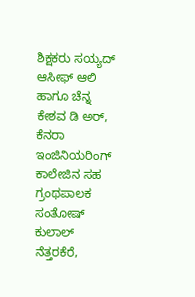ಶಿಕ್ಷಕರು ಸಯ್ಯದ್ ಆಸೀಫ್ ಆಲಿ ಹಾಗೂ ಚೆನ್ನ ಕೇಶವ ಡಿ ಅರ್, ಕೆನರಾ ಇಂಜಿನಿಯರಿಂಗ್ ಕಾಲೇಜಿನ ಸಹ ಗ್ರಂಥಪಾಲಕ ಸಂತೋಷ್ ಕುಲಾಲ್ ನೆತ್ತರಕೆರೆ,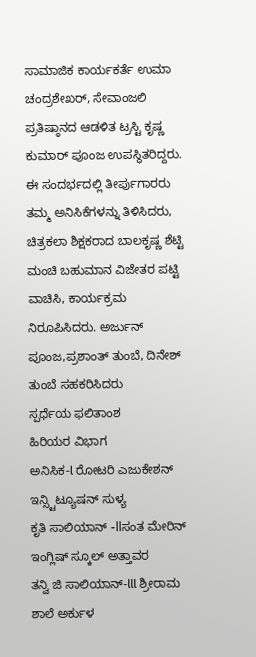ಸಾಮಾಜಿಕ ಕಾರ್ಯಕರ್ತೆ ಉಮಾ ಚಂದ್ರಶೇಖರ್, ಸೇವಾಂಜಲಿ ಪ್ರತಿಷ್ಠಾನದ ಆಡಳಿತ ಟ್ರಸ್ಟಿ ಕೃಷ್ಣ ಕುಮಾರ್ ಪೂಂಜ ಉಪಸ್ಥಿತರಿದ್ದರು.
ಈ ಸಂದರ್ಭದಲ್ಲಿ ತೀರ್ಪುಗಾರರು ತಮ್ಮ ಅನಿಸಿಕೆಗಳನ್ನು ತಿಳಿಸಿದರು, ಚಿತ್ರಕಲಾ ಶಿಕ್ಷಕರಾದ ಬಾಲಕೃಷ್ಣ ಶೆಟ್ಟಿ ಮಂಚಿ ಬಹುಮಾನ ವಿಜೇತರ ಪಟ್ಟಿ ವಾಚಿಸಿ, ಕಾರ್ಯಕ್ರಮ ನಿರೂಪಿಸಿದರು. ಅರ್ಜುನ್ ಪೂಂಜ,ಪ್ರಶಾಂತ್ ತುಂಬೆ, ದಿನೇಶ್ ತುಂಬೆ ಸಹಕರಿಸಿದರು
ಸ್ಪರ್ಧೆಯ ಫಲಿತಾಂಶ
ಹಿರಿಯರ ವಿಭಾಗ
ಅನಿಸಿಕ-l ರೋಟರಿ ಎಜುಕೇಶನ್ ಇನ್ಸ್ಟಿಟ್ಯೂಷನ್ ಸುಳ್ಯ
ಕೃತಿ ಸಾಲಿಯಾನ್ -llಸಂತ ಮೇರಿನ್ ಇಂಗ್ಲಿಷ್ ಸ್ಕೂಲ್ ಅತ್ತಾವರ
ತನ್ವಿ ಜಿ ಸಾಲಿಯಾನ್-lll ಶ್ರೀರಾಮ ಶಾಲೆ ಅರ್ಕುಳ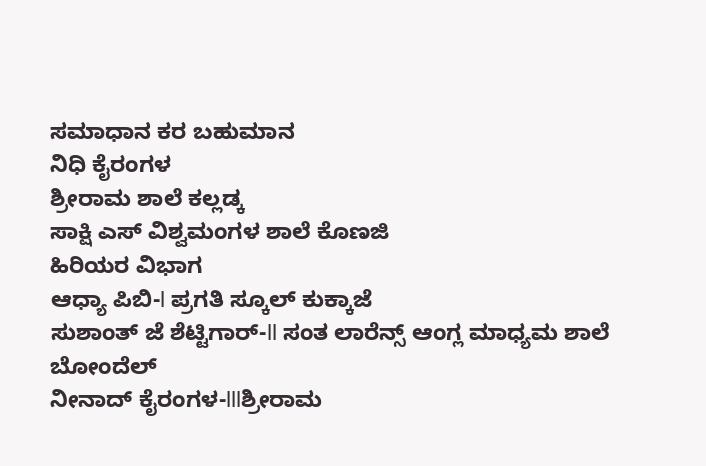ಸಮಾಧಾನ ಕರ ಬಹುಮಾನ
ನಿಧಿ ಕೈರಂಗಳ
ಶ್ರೀರಾಮ ಶಾಲೆ ಕಲ್ಲಡ್ಕ
ಸಾಕ್ಷಿ ಎಸ್ ವಿಶ್ವಮಂಗಳ ಶಾಲೆ ಕೊಣಜಿ
ಹಿರಿಯರ ವಿಭಾಗ
ಆಧ್ಯಾ ಪಿಬಿ-l ಪ್ರಗತಿ ಸ್ಕೂಲ್ ಕುಕ್ಕಾಜೆ
ಸುಶಾಂತ್ ಜೆ ಶೆಟ್ಟಿಗಾರ್-ll ಸಂತ ಲಾರೆನ್ಸ್ ಆಂಗ್ಲ ಮಾಧ್ಯಮ ಶಾಲೆ ಬೋಂದೆಲ್
ನೀನಾದ್ ಕೈರಂಗಳ-lllಶ್ರೀರಾಮ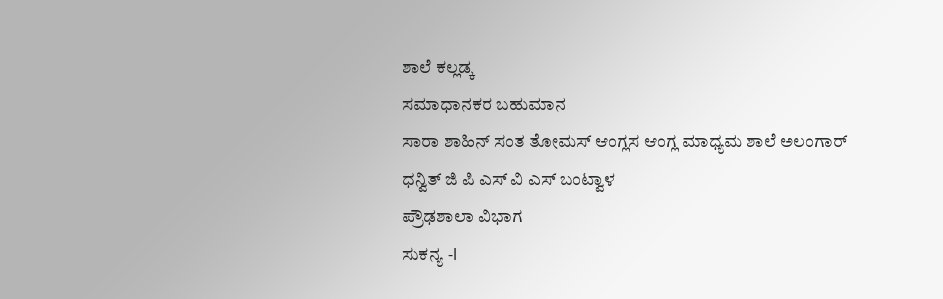ಶಾಲೆ ಕಲ್ಲಡ್ಕ
ಸಮಾಧಾನಕರ ಬಹುಮಾನ
ಸಾರಾ ಶಾಹಿನ್ ಸಂತ ತೋಮಸ್ ಆಂಗ್ಲಸ ಆಂಗ್ಲ ಮಾಧ್ಯಮ ಶಾಲೆ ಅಲಂಗಾರ್
ಧನ್ವಿತ್ ಜಿ ಪಿ ಎಸ್ ವಿ ಎಸ್ ಬಂಟ್ವಾಳ
ಪ್ರೌಢಶಾಲಾ ವಿಭಾಗ
ಸುಕನ್ಯ -l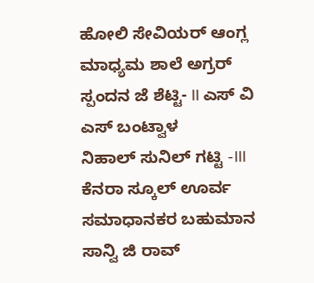ಹೋಲಿ ಸೇವಿಯರ್ ಆಂಗ್ಲ ಮಾಧ್ಯಮ ಶಾಲೆ ಅಗ್ರರ್
ಸ್ಪಂದನ ಜೆ ಶೆಟ್ಟಿ- ll ಎಸ್ ವಿ ಎಸ್ ಬಂಟ್ವಾಳ
ನಿಹಾಲ್ ಸುನಿಲ್ ಗಟ್ಟಿ -lll ಕೆನರಾ ಸ್ಕೂಲ್ ಊರ್ವ
ಸಮಾಧಾನಕರ ಬಹುಮಾನ
ಸಾನ್ವಿ ಜಿ ರಾವ್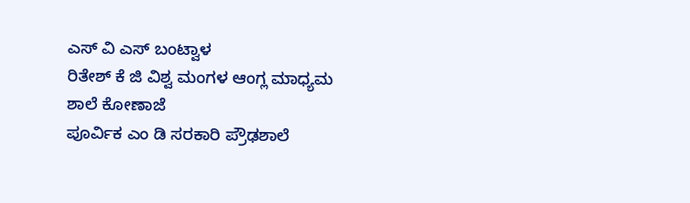ಎಸ್ ವಿ ಎಸ್ ಬಂಟ್ವಾಳ
ರಿತೇಶ್ ಕೆ ಜಿ ವಿಶ್ವ ಮಂಗಳ ಆಂಗ್ಲ ಮಾಧ್ಯಮ ಶಾಲೆ ಕೋಣಾಜೆ
ಪೂರ್ವಿಕ ಎಂ ಡಿ ಸರಕಾರಿ ಪ್ರೌಢಶಾಲೆ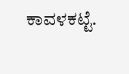ಕಾವಳಕಟ್ಟೆ.